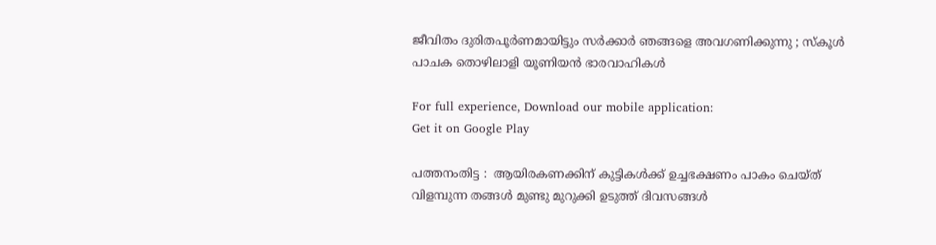ജീവിതം ദുരിതപൂര്‍ണമായിട്ടും സര്‍ക്കാര്‍ ഞങ്ങളെ അവഗണിക്കുന്നു ; സ്‌കൂള്‍ പാചക തൊഴിലാളി യൂണിയന്‍ ഭാരവാഹികള്‍

For full experience, Download our mobile application:
Get it on Google Play

പത്തനംതിട്ട :  ആയിരകണക്കിന്‌ കുട്ടികള്‍ക്ക്‌ ഉച്ചഭക്ഷണം പാകം ചെയ്‌ത്‌ വിളമ്പുന്ന തങ്ങള്‍ മുണ്ടു മുറുക്കി ഉടുത്ത്‌ ദിവസങ്ങള്‍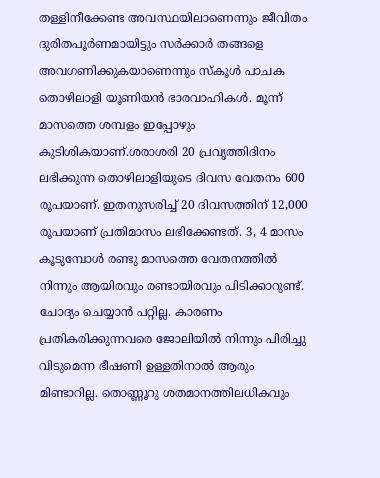തള്ളിനീക്കേണ്ട അവസ്ഥയിലാണെന്നും ജീവിതം ദുരിതപൂര്‍ണമായിട്ടും സര്‍ക്കാര്‍ തങ്ങളെ അവഗണിക്കുകയാണെന്നും സ്‌കൂള്‍ പാചക തൊഴിലാളി യൂണിയന്‍ ഭാരവാഹികള്‍. മൂന്ന്‌ മാസത്തെ ശമ്പളം ഇപ്പോഴും കുടിശികയാണ്‌.ശരാശരി 20 പ്രവൃത്തിദിനം ലഭിക്കുന്ന തൊഴിലാളിയുടെ ദിവസ വേതനം 600 രൂപയാണ്‌. ഇതനുസരിച്ച്‌ 20 ദിവസത്തിന്‌ 12,000 രൂപയാണ്‌ പ്രതിമാസം ലഭിക്കേണ്ടത്‌. 3, 4 മാസം കൂടുമ്പോള്‍ രണ്ടു മാസത്തെ വേതനത്തില്‍ നിന്നും ആയിരവും രണ്ടായിരവും പിടിക്കാറുണ്ട്‌. ചോദ്യം ചെയ്യാന്‍ പറ്റില്ല. കാരണം പ്രതികരിക്കുന്നവരെ ജോലിയില്‍ നിന്നും പിരിച്ചു വിടുമെന്ന ഭീഷണി ഉള്ളതിനാല്‍ ആരും മിണ്ടാറില്ല. തൊണ്ണൂറു ശതമാനത്തിലധികവും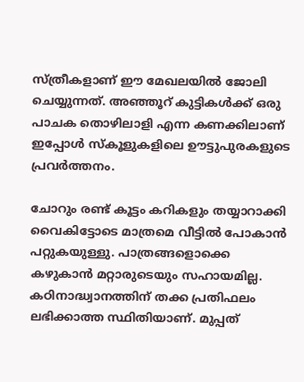സ്‌ത്രീകളാണ്‌ ഈ മേഖലയില്‍ ജോലി ചെയ്യുന്നത്‌. അഞ്ഞൂറ്‌ കുട്ടികള്‍ക്ക്‌ ഒരു പാചക തൊഴിലാളി എന്ന കണക്കിലാണ്‌ ഇപ്പോള്‍ സ്‌കൂളുകളിലെ ഊട്ടുപുരകളുടെ പ്രവര്‍ത്തനം.

ചോറും രണ്ട്‌ കൂട്ടം കറികളും തയ്യാറാക്കി വൈകിട്ടോടെ മാത്രമെ വീട്ടില്‍ പോകാന്‍ പറ്റുകയുള്ളു. പാത്രങ്ങളൊക്കെ കഴുകാന്‍ മറ്റാരുടെയും സഹായമില്ല. കഠിനാദ്ധ്വാനത്തിന്‌ തക്ക പ്രതിഫലം ലഭിക്കാത്ത സ്ഥിതിയാണ്‌. മുപ്പത്‌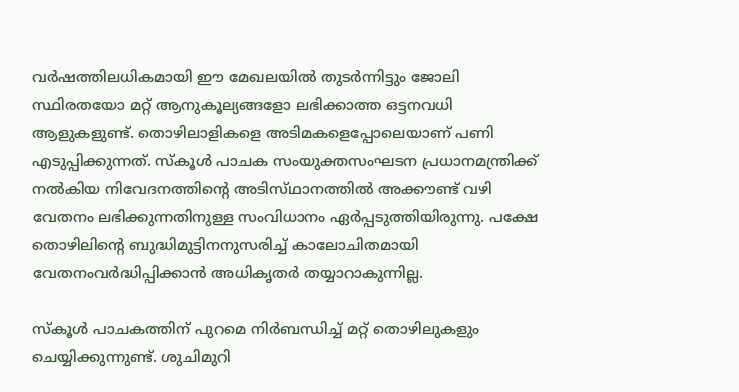വര്‍ഷത്തിലധികമായി ഈ മേഖലയില്‍ തുടര്‍ന്നിട്ടും ജോലി സ്ഥിരതയോ മറ്റ്‌ ആനുകൂല്യങ്ങളോ ലഭിക്കാത്ത ഒട്ടനവധി ആളുകളുണ്ട്‌. തൊഴിലാളികളെ അടിമകളെപ്പോലെയാണ്‌ പണി എടുപ്പിക്കുന്നത്‌. സ്‌കൂള്‍ പാചക സംയുക്തസംഘടന പ്രധാനമന്ത്രിക്ക്‌ നല്‍കിയ നിവേദനത്തിന്റെ അടിസ്‌ഥാനത്തില്‍ അക്കൗണ്ട്‌ വഴി വേതനം ലഭിക്കുന്നതിനുള്ള സംവിധാനം ഏര്‍പ്പടുത്തിയിരുന്നു. പക്ഷേ തൊഴിലിന്റെ ബുദ്ധിമുട്ടിനനുസരിച്ച്‌ കാലോചിതമായി വേതനംവര്‍ദ്ധിപ്പിക്കാന്‍ അധികൃതര്‍ തയ്യാറാകുന്നില്ല.

സ്‌കൂള്‍ പാചകത്തിന്‌ പുറമെ നിര്‍ബന്ധിച്ച്‌ മറ്റ്‌ തൊഴിലുകളും ചെയ്യിക്കുന്നുണ്ട്‌. ശുചിമുറി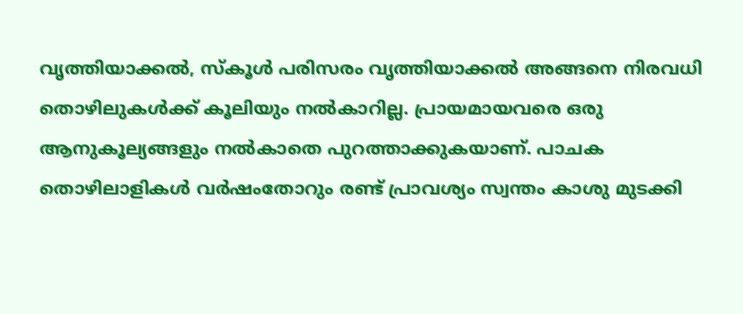വൃത്തിയാക്കല്‍, സ്‌കൂള്‍ പരിസരം വൃത്തിയാക്കല്‍ അങ്ങനെ നിരവധി തൊഴിലുകള്‍ക്ക്‌ കൂലിയും നല്‍കാറില്ല. പ്രായമായവരെ ഒരു ആനുകൂല്യങ്ങളും നല്‍കാതെ പുറത്താക്കുകയാണ്‌. പാചക തൊഴിലാളികള്‍ വര്‍ഷംതോറും രണ്ട്‌ പ്രാവശ്യം സ്വന്തം കാശു മുടക്കി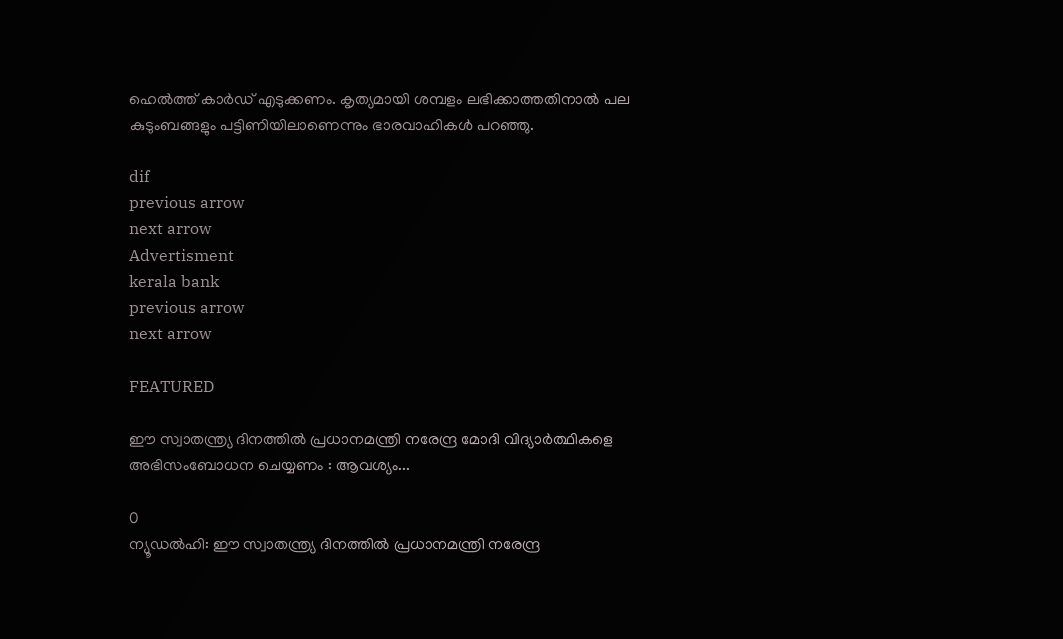ഹെല്‍ത്ത്‌ കാര്‍ഡ്‌ എടുക്കണം. കൃത്യമായി ശമ്പളം ലഭിക്കാത്തതിനാല്‍ പല കുടുംബങ്ങളും പട്ടിണിയിലാണെന്നും ഭാരവാഹികള്‍ പറഞ്ഞു.

dif
previous arrow
next arrow
Advertisment
kerala bank
previous arrow
next arrow

FEATURED

ഈ സ്വാതന്ത്ര്യ ദിനത്തില്‍ പ്രധാനമന്ത്രി നരേന്ദ്ര മോദി വിദ്യാര്‍ത്ഥികളെ അഭിസംബോധന ചെയ്യണം : ആവശ്യം...

0
ന്യൂഡല്‍ഹി: ഈ സ്വാതന്ത്ര്യ ദിനത്തില്‍ പ്രധാനമന്ത്രി നരേന്ദ്ര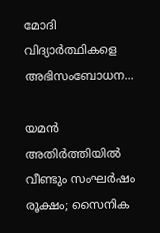മോദി വിദ്യാര്‍ത്ഥികളെ അഭിസംബോധന...

യമൻ അതിർത്തിയിൽ വീണ്ടും സംഘർഷം രൂക്ഷം; സൈനിക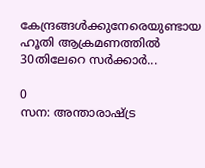കേന്ദ്രങ്ങൾക്കുനേരെയുണ്ടായ ഹൂതി ആക്രമണത്തിൽ 30തിലേറെ സർക്കാർ...

0
സന: അന്താരാഷ്ട്ര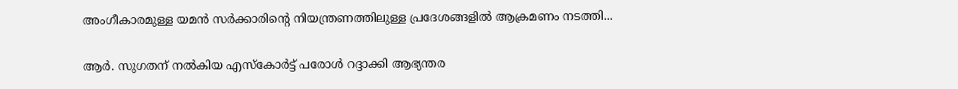അംഗീകാരമുള്ള യമൻ സർക്കാരിന്റെ നിയന്ത്രണത്തിലുള്ള പ്രദേശങ്ങളിൽ ആക്രമണം നടത്തി...

ആർ. സുഗതന് നൽകിയ എസ്കോർട്ട് പരോൾ റദ്ദാക്കി ആഭ്യന്തര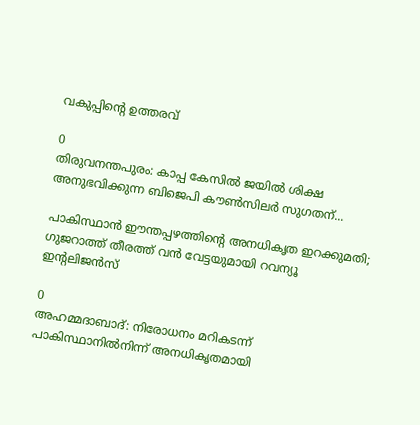വകുപ്പിന്റെ ഉത്തരവ്

0
തിരുവനന്തപുരം: കാപ്പ കേസിൽ ജയിൽ ശിക്ഷ അനുഭവിക്കുന്ന ബിജെപി കൗൺസിലർ സുഗതന്...

പാകിസ്ഥാൻ ഈന്തപ്പഴത്തിന്റെ അനധികൃത ഇറക്കുമതി; ഗുജറാത്ത് തീരത്ത് വൻ വേട്ടയുമായി റവന്യൂ ഇന്റലിജൻസ്

0
അഹമ്മദാബാദ്: നിരോധനം മറികടന്ന് പാകിസ്ഥാനിൽനിന്ന് അനധികൃതമായി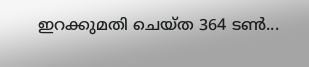ഇറക്കുമതി ചെയ്ത 364 ടൺ...